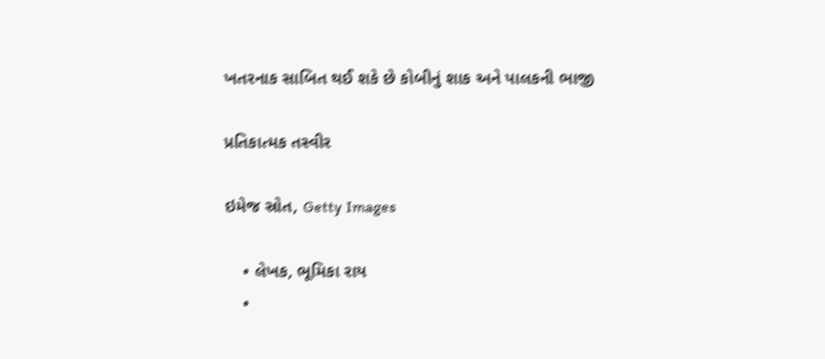ખતરનાક સાબિત થઈ શકે છે કોબીનું શાક અને પાલકની ભાજી

પ્રતિકાત્મક તસ્વીર

ઇમેજ સ્રોત, Getty Images

    • લેખક, ભૂમિકા રાય
    •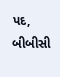પદ, બીબીસી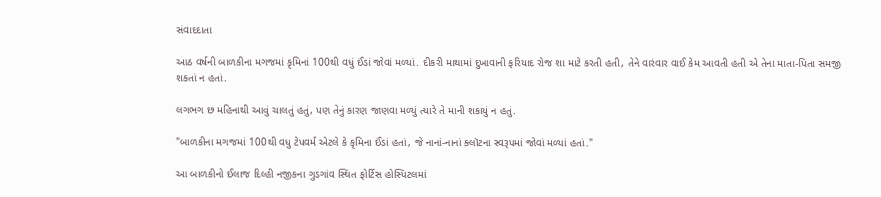સંવાદદાતા

આઠ વર્ષની બાળકીના મગજમાં કૃમિનાં 100થી વધું ઈંડાં જોવાં મળ્યાં. દીકરી માથામાં દુખાવાની ફરિયાદ રોજ શા માટે કરતી હતી, તેને વારંવાર વાઈ કેમ આવતી હતી એ તેના માતા-પિતા સમજી શકતાં ન હતાં.

લગભગ છ મહિનાથી આવું ચાલતું હતું, પણ તેનું કારણ જાણવા મળ્યું ત્યારે તે માની શકાયું ન હતું.

"બાળકીના મગજમાં 100થી વધુ ટેપવર્મ એટલે કે કૃમિના ઈંડાં હતાં, જે નાનાં-નાનાં ક્લૉટના સ્વરૂપમાં જોવાં મળ્યાં હતાં."

આ બાળકીનો ઈલાજ દિલ્હી નજીકના ગુડગાંવ સ્થિત ફોર્ટિસ હોસ્પિટલમાં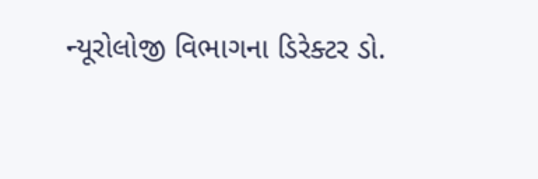ન્યૂરોલોજી વિભાગના ડિરેક્ટર ડો.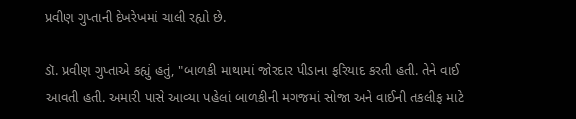પ્રવીણ ગુપ્તાની દેખરેખમાં ચાલી રહ્યો છે.

ડૉ. પ્રવીણ ગુપ્તાએ કહ્યું હતું, "બાળકી માથામાં જોરદાર પીડાના ફરિયાદ કરતી હતી. તેને વાઈ આવતી હતી. અમારી પાસે આવ્યા પહેલાં બાળકીની મગજમાં સોજા અને વાઈની તકલીફ માટે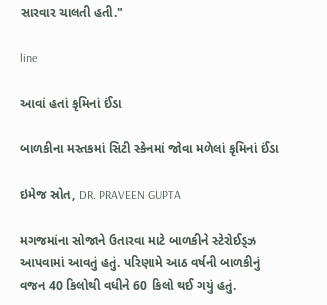સારવાર ચાલતી હતી."

line

આવાં હતાં કૃમિનાં ઈંડા

બાળકીના મસ્તકમાં સિટી સ્કેનમાં જોવા મળેલાં કૃમિનાં ઈંડા

ઇમેજ સ્રોત, DR. PRAVEEN GUPTA

મગજમાંના સોજાને ઉતારવા માટે બાળકીને સ્ટેરોઈડ્ઝ આપવામાં આવતું હતું. પરિણામે આઠ વર્ષની બાળકીનું વજન 40 કિલોથી વધીને 60 કિલો થઈ ગયું હતું.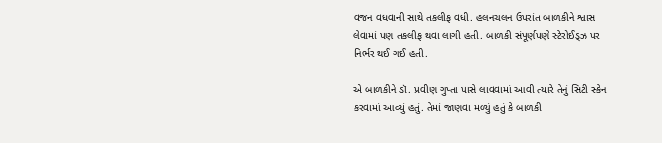વજન વધવાની સાથે તકલીફ વધી. હલનચલન ઉપરાંત બાળકીને શ્વાસ લેવામાં પણ તકલીફ થવા લાગી હતી. બાળકી સંપૂર્ણપણે સ્ટેરોઈડ્ઝ પર નિર્ભર થઈ ગઈ હતી.

એ બાળકીને ડૉ. પ્રવીણ ગુપ્તા પાસે લાવવામાં આવી ત્યારે તેનું સિટી સ્કેન કરવામાં આવ્યું હતું. તેમાં જાણવા મળ્યું હતું કે બાળકી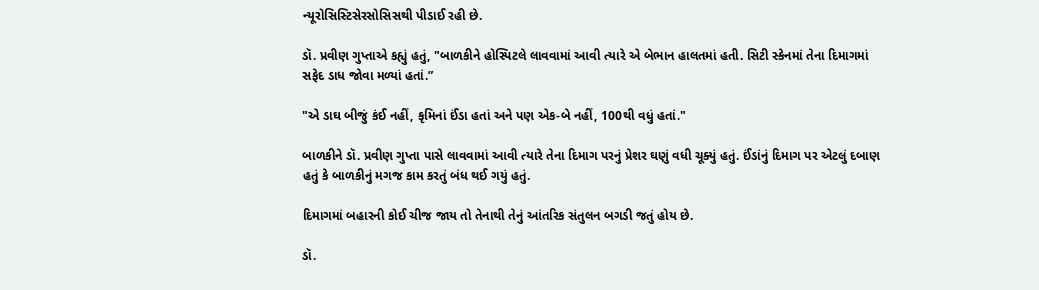ન્યૂરોસિસ્ટિસેરસોસિસથી પીડાઈ રહી છે.

ડૉ. પ્રવીણ ગુપ્તાએ કહ્યું હતું, "બાળકીને હોસ્પિટલે લાવવામાં આવી ત્યારે એ બેભાન હાલતમાં હતી. સિટી સ્કેનમાં તેના દિમાગમાં સફેદ ડાધ જોવા મળ્યાં હતાં.”

"એ ડાઘ બીજું કંઈ નહીં, કૃમિનાં ઈંડા હતાં અને પણ એક-બે નહીં, 100થી વધું હતાં."

બાળકીને ડૉ. પ્રવીણ ગુપ્તા પાસે લાવવામાં આવી ત્યારે તેના દિમાગ પરનું પ્રેશર ઘણું વધી ચૂક્યું હતું. ઈંડાંનું દિમાગ પર એટલું દબાણ હતું કે બાળકીનું મગજ કામ કરતું બંધ થઈ ગયું હતું.

દિમાગમાં બહારની કોઈ ચીજ જાય તો તેનાથી તેનું આંતરિક સંતુલન બગડી જતું હોય છે.

ડૉ.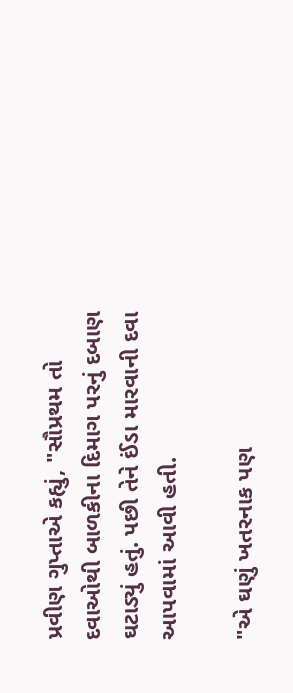પ્રવીણ ગુપ્તાએ કહ્યું, "સૌપ્રથમ તો દવાઓથી બાળકીના દિમાગ પરનું દબાણ ઘટાડ્યું હતું. પછી તેને ઈંડા મારવાની દવા આપવામાં આવી હતી.

"એ ઘણું ખતરનાક પણ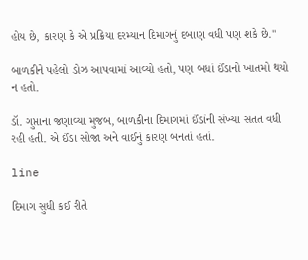હોય છે, કારણ કે એ પ્રક્રિયા દરમ્યાન દિમાગનું દબાણ વધી પણ શકે છે."

બાળકીને પહેલો ડોઝ આપવામાં આવ્યો હતો, પણ બધાં ઈંડાનો ખાતમો થયો ન હતો.

ડૉ. ગુપ્તાના જણાવ્યા મુજબ, બાળકીના દિમાગમાં ઈંડાંની સંખ્યા સતત વધી રહી હતી. એ ઈંડા સોજા અને વાઈનું કારણ બનતાં હતાં.

line

દિમાગ સુધી કઈ રીતે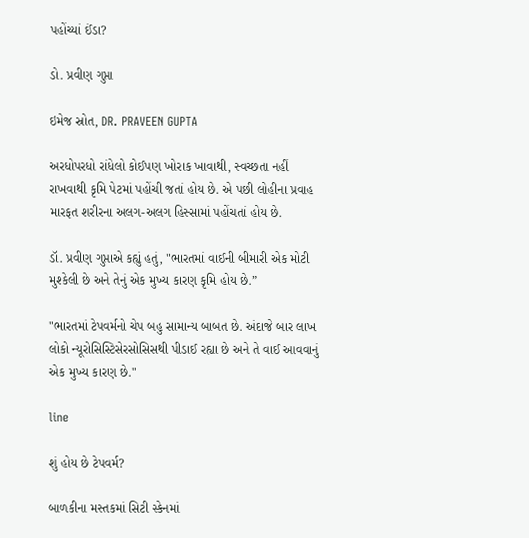પહોંચ્યાં ઈંડા?

ડો. પ્રવીણ ગુપ્તા

ઇમેજ સ્રોત, DR. PRAVEEN GUPTA

અરધોપરધો રાંધેલો કોઈપણ ખોરાક ખાવાથી, સ્વચ્છતા નહીં રાખવાથી કૃમિ પેટમાં પહોંચી જતાં હોય છે. એ પછી લોહીના પ્રવાહ મારફત શરીરના અલગ-અલગ હિસ્સામાં પહોંચતાં હોય છે.

ડૉ. પ્રવીણ ગુપ્તાએ કહ્યું હતું, "ભારતમાં વાઈની બીમારી એક મોટી મુશ્કેલી છે અને તેનું એક મુખ્ય કારણ કૃમિ હોય છે.”

"ભારતમાં ટેપવર્મનો ચેપ બહુ સામાન્ય બાબત છે. અંદાજે બાર લાખ લોકો ન્યૂરોસિસ્ટિસેરસોસિસથી પીડાઈ રહ્યા છે અને તે વાઈ આવવાનું એક મુખ્ય કારણ છે."

line

શું હોય છે ટેપવર્મ?

બાળકીના મસ્તકમાં સિટી સ્કેનમાં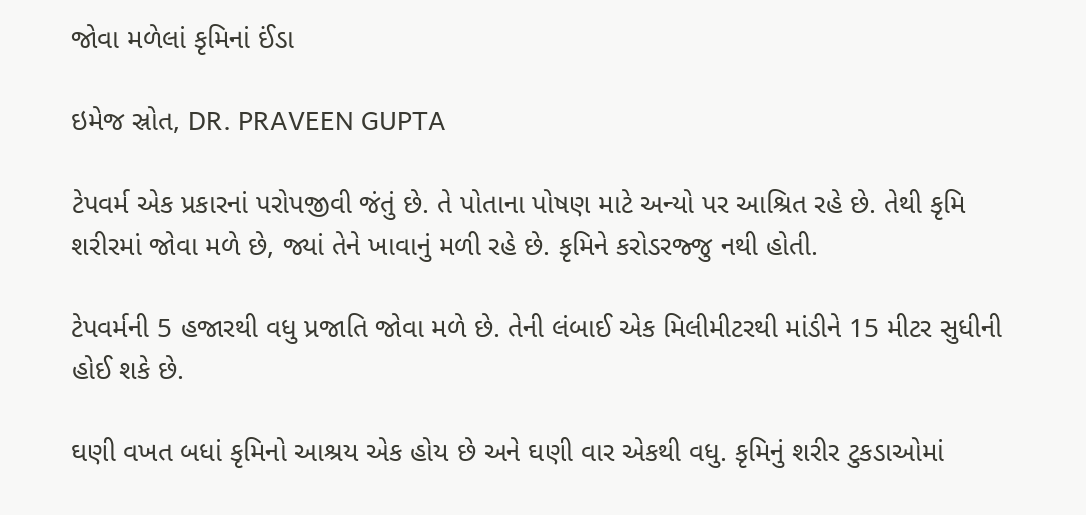જોવા મળેલાં કૃમિનાં ઈંડા

ઇમેજ સ્રોત, DR. PRAVEEN GUPTA

ટેપવર્મ એક પ્રકારનાં પરોપજીવી જંતું છે. તે પોતાના પોષણ માટે અન્યો પર આશ્રિત રહે છે. તેથી કૃમિ શરીરમાં જોવા મળે છે, જ્યાં તેને ખાવાનું મળી રહે છે. કૃમિને કરોડરજ્જુ નથી હોતી.

ટેપવર્મની 5 હજારથી વધુ પ્રજાતિ જોવા મળે છે. તેની લંબાઈ એક મિલીમીટરથી માંડીને 15 મીટર સુધીની હોઈ શકે છે.

ઘણી વખત બધાં કૃમિનો આશ્રય એક હોય છે અને ઘણી વાર એકથી વધુ. કૃમિનું શરીર ટુકડાઓમાં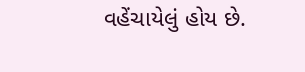વહેંચાયેલું હોય છે.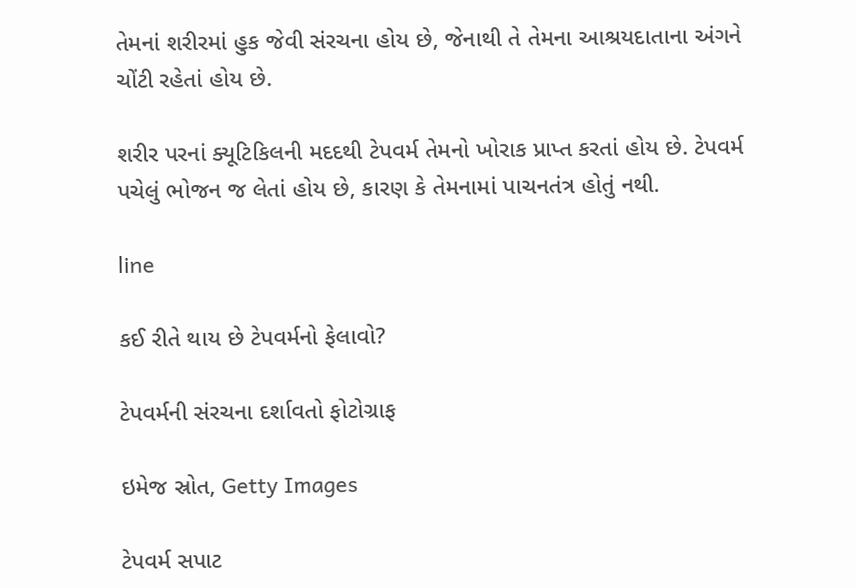તેમનાં શરીરમાં હુક જેવી સંરચના હોય છે, જેનાથી તે તેમના આશ્રયદાતાના અંગને ચોંટી રહેતાં હોય છે.

શરીર પરનાં ક્યૂટિકિલની મદદથી ટેપવર્મ તેમનો ખોરાક પ્રાપ્ત કરતાં હોય છે. ટેપવર્મ પચેલું ભોજન જ લેતાં હોય છે, કારણ કે તેમનામાં પાચનતંત્ર હોતું નથી.

line

કઈ રીતે થાય છે ટેપવર્મનો ફેલાવો?

ટેપવર્મની સંરચના દર્શાવતો ફોટોગ્રાફ

ઇમેજ સ્રોત, Getty Images

ટેપવર્મ સપાટ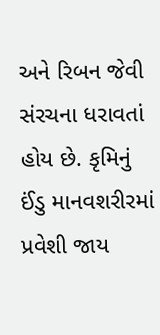અને રિબન જેવી સંરચના ધરાવતાં હોય છે. કૃમિનું ઈંડુ માનવશરીરમાં પ્રવેશી જાય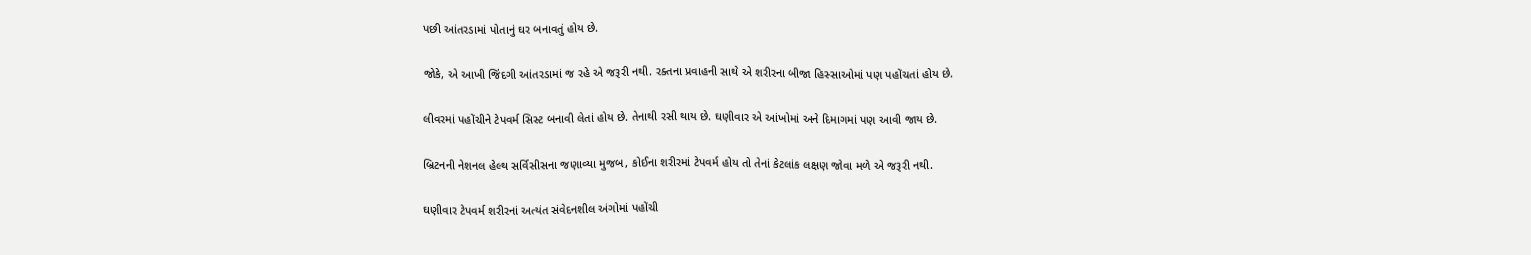પછી આંતરડામાં પોતાનું ઘર બનાવતું હોય છે.

જોકે, એ આખી જિંદગી આંતરડામાં જ રહે એ જરૂરી નથી. રક્તના પ્રવાહની સાથે એ શરીરના બીજા હિસ્સાઓમાં પણ પહોંચતાં હોય છે.

લીવરમાં પહોંચીને ટેપવર્મ સિસ્ટ બનાવી લેતાં હોય છે. તેનાથી રસી થાય છે. ઘણીવાર એ આંખોમાં અને દિમાગમાં પણ આવી જાય છે.

બ્રિટનની નેશનલ હેલ્થ સર્વિસીસના જણાવ્યા મુજબ, કોઈના શરીરમાં ટેપવર્મ હોય તો તેનાં કેટલાંક લક્ષણ જોવા મળે એ જરૂરી નથી.

ઘણીવાર ટેપવર્મ શરીરનાં અત્યંત સંવેદનશીલ અંગોમાં પહોંચી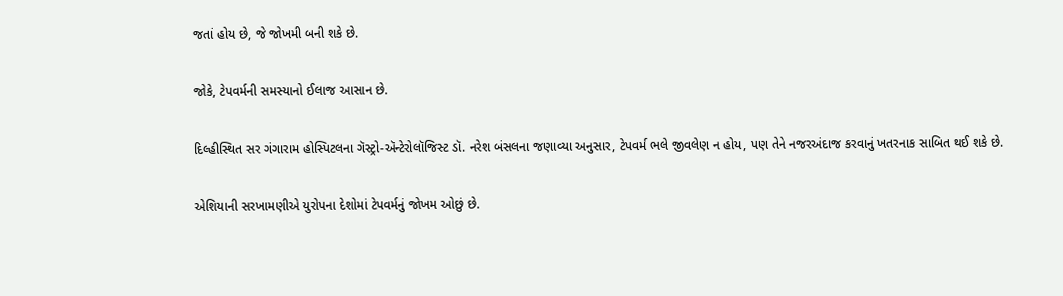જતાં હોય છે, જે જોખમી બની શકે છે.

જોકે, ટેપવર્મની સમસ્યાનો ઈલાજ આસાન છે.

દિલ્હીસ્થિત સર ગંગારામ હોસ્પિટલના ગૅસ્ટ્રો-ઍન્ટેરોલૉજિસ્ટ ડૉ. નરેશ બંસલના જણાવ્યા અનુસાર, ટેપવર્મ ભલે જીવલેણ ન હોય, પણ તેને નજરઅંદાજ કરવાનું ખતરનાક સાબિત થઈ શકે છે.

એશિયાની સરખામણીએ યુરોપના દેશોમાં ટેપવર્મનું જોખમ ઓછું છે.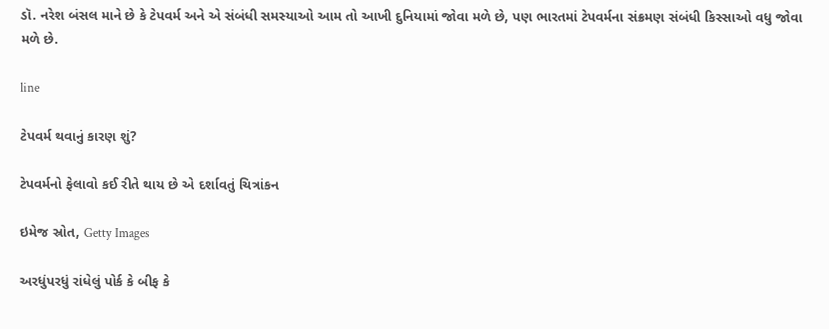ડૉ. નરેશ બંસલ માને છે કે ટેપવર્મ અને એ સંબંધી સમસ્યાઓ આમ તો આખી દુનિયામાં જોવા મળે છે, પણ ભારતમાં ટેપવર્મના સંક્રમણ સંબંધી કિસ્સાઓ વધુ જોવા મળે છે.

line

ટેપવર્મ થવાનું કારણ શું?

ટેપવર્મનો ફેલાવો કઈ રીતે થાય છે એ દર્શાવતું ચિત્રાંકન

ઇમેજ સ્રોત, Getty Images

અરધુંપરધું રાંધેલું પોર્ક કે બીફ કે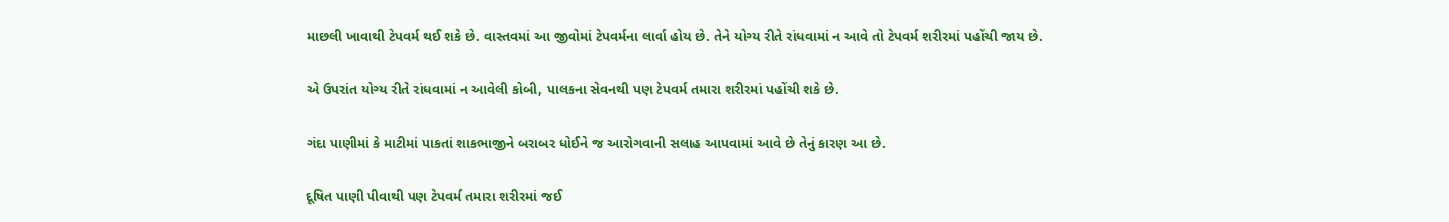માછલી ખાવાથી ટેપવર્મ થઈ શકે છે. વાસ્તવમાં આ જીવોમાં ટેપવર્મના લાર્વા હોય છે. તેને યોગ્ય રીતે રાંધવામાં ન આવે તો ટેપવર્મ શરીરમાં પહોંચી જાય છે.

એ ઉપરાંત યોગ્ય રીતે રાંધવામાં ન આવેલી કોબી, પાલકના સેવનથી પણ ટેપવર્મ તમારા શરીરમાં પહોંચી શકે છે.

ગંદા પાણીમાં કે માટીમાં પાકતાં શાકભાજીને બરાબર ધોઈને જ આરોગવાની સલાહ આપવામાં આવે છે તેનું કારણ આ છે.

દૂષિત પાણી પીવાથી પણ ટેપવર્મ તમારા શરીરમાં જઈ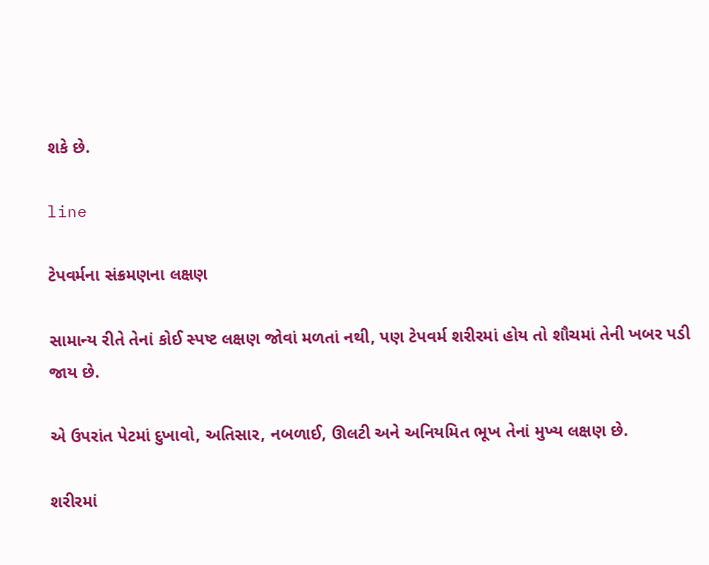શકે છે.

line

ટેપવર્મના સંક્રમણના લક્ષણ

સામાન્ય રીતે તેનાં કોઈ સ્પષ્ટ લક્ષણ જોવાં મળતાં નથી, પણ ટેપવર્મ શરીરમાં હોય તો શૌચમાં તેની ખબર પડી જાય છે.

એ ઉપરાંત પેટમાં દુખાવો, અતિસાર, નબળાઈ, ઊલટી અને અનિયમિત ભૂખ તેનાં મુખ્ય લક્ષણ છે.

શરીરમાં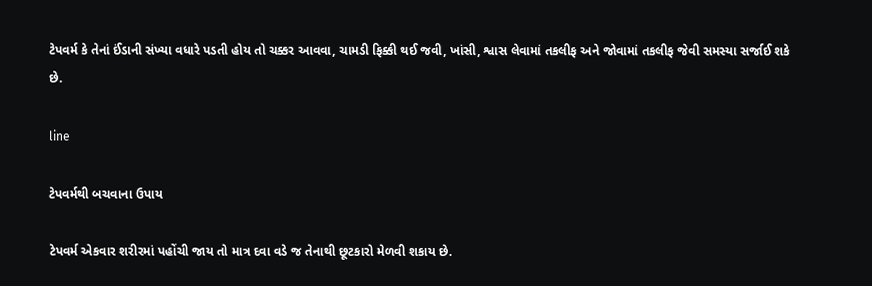ટેપવર્મ કે તેનાં ઈંડાની સંખ્યા વધારે પડતી હોય તો ચક્કર આવવા, ચામડી ફિક્કી થઈ જવી, ખાંસી, શ્વાસ લેવામાં તકલીફ અને જોવામાં તકલીફ જેવી સમસ્યા સર્જાઈ શકે છે.

line

ટેપવર્મથી બચવાના ઉપાય

ટેપવર્મ એકવાર શરીરમાં પહોંચી જાય તો માત્ર દવા વડે જ તેનાથી છૂટકારો મેળવી શકાય છે.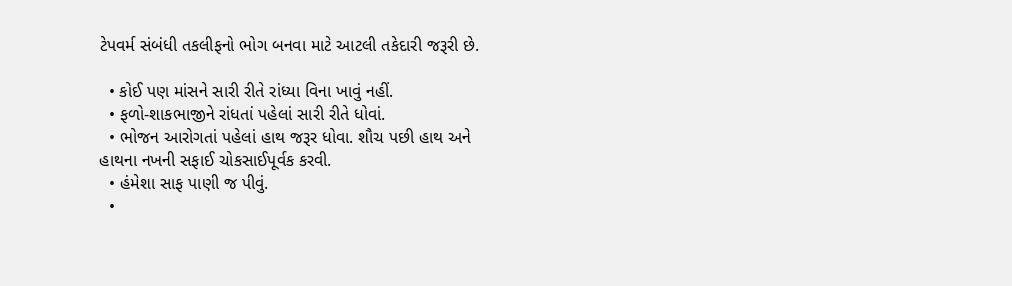ટેપવર્મ સંબંધી તકલીફનો ભોગ બનવા માટે આટલી તકેદારી જરૂરી છે.

  • કોઈ પણ માંસને સારી રીતે રાંધ્યા વિના ખાવું નહીં.
  • ફળો-શાકભાજીને રાંધતાં પહેલાં સારી રીતે ધોવાં.
  • ભોજન આરોગતાં પહેલાં હાથ જરૂર ધોવા. શૌચ પછી હાથ અને હાથના નખની સફાઈ ચોકસાઈપૂર્વક કરવી.
  • હંમેશા સાફ પાણી જ પીવું.
  •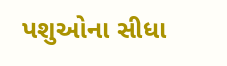પશુઓના સીધા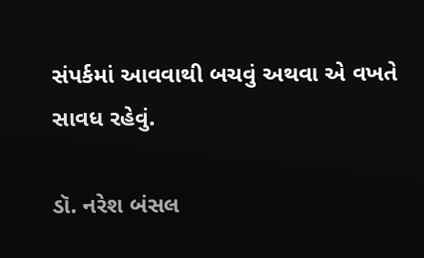સંપર્કમાં આવવાથી બચવું અથવા એ વખતે સાવધ રહેવું.

ડૉ. નરેશ બંસલ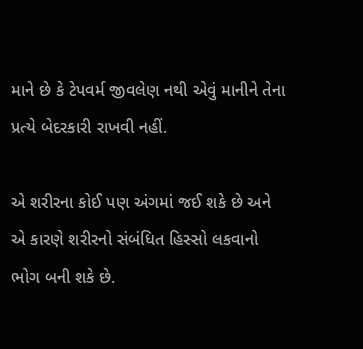માને છે કે ટેપવર્મ જીવલેણ નથી એવું માનીને તેના પ્રત્યે બેદરકારી રાખવી નહીં.

એ શરીરના કોઈ પણ અંગમાં જઈ શકે છે અને એ કારણે શરીરનો સંબંધિત હિસ્સો લકવાનો ભોગ બની શકે છે.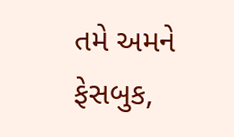તમે અમને ફેસબુક,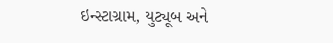ઇન્સ્ટાગ્રામ, યુટ્યૂબ અને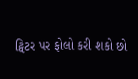ટ્વિટર પર ફોલો કરી શકો છો